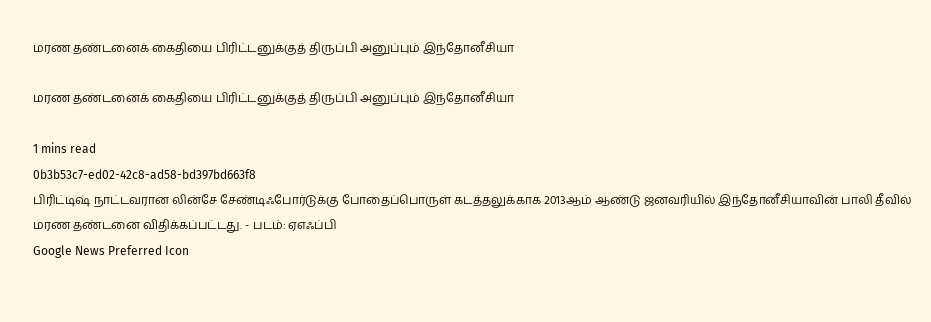மரண தண்டனைக் கைதியை பிரிட்டனுக்குத் திருப்பி அனுப்பும் இந்தோனீசியா

மரண தண்டனைக் கைதியை பிரிட்டனுக்குத் திருப்பி அனுப்பும் இந்தோனீசியா

1 mins read
0b3b53c7-ed02-42c8-ad58-bd397bd663f8
பிரிட்டி‌‌ஷ் நாட்டவரான லின்சே சேண்டிஃபோர்டுக்கு போதைப்பொருள் கடத்தலுக்காக 2013ஆம் ஆண்டு ஜனவரியில் இந்தோனீசியாவின் பாலி தீவில் மரண தண்டனை விதிக்கப்பட்டது. - படம்: ஏஎஃப்பி
Google News Preferred Icon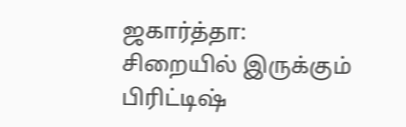ஜகார்த்தா: சிறையில் இருக்கும் பிரிட்டி‌‌ஷ்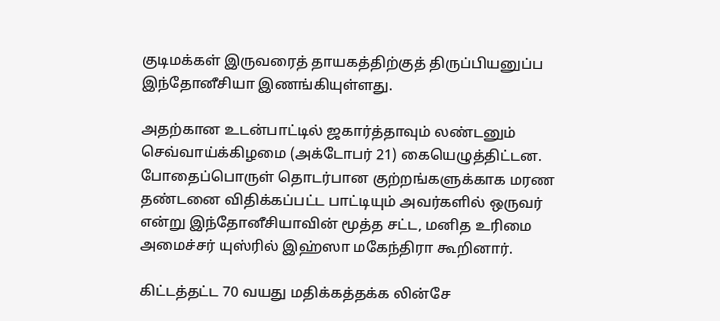குடிமக்கள் இருவரைத் தாயகத்திற்குத் திருப்பியனுப்ப இந்தோனீசியா இணங்கியுள்ளது.

அதற்கான உடன்பாட்டில் ஜகார்த்தாவும் லண்டனும் செவ்வாய்க்கிழமை (அக்டோபர் 21) கையெழுத்திட்டன. போதைப்பொருள் தொடர்பான குற்றங்களுக்காக மரண தண்டனை விதிக்கப்பட்ட பாட்டியும் அவர்களில் ஒருவர் என்று இந்தோனீசியாவின் மூத்த சட்ட, மனித உரிமை அமைச்சர் யுஸ்ரில் இஹ்ஸா மகேந்திரா கூறினார்.

கிட்டத்தட்ட 70 வயது மதிக்கத்தக்க லின்சே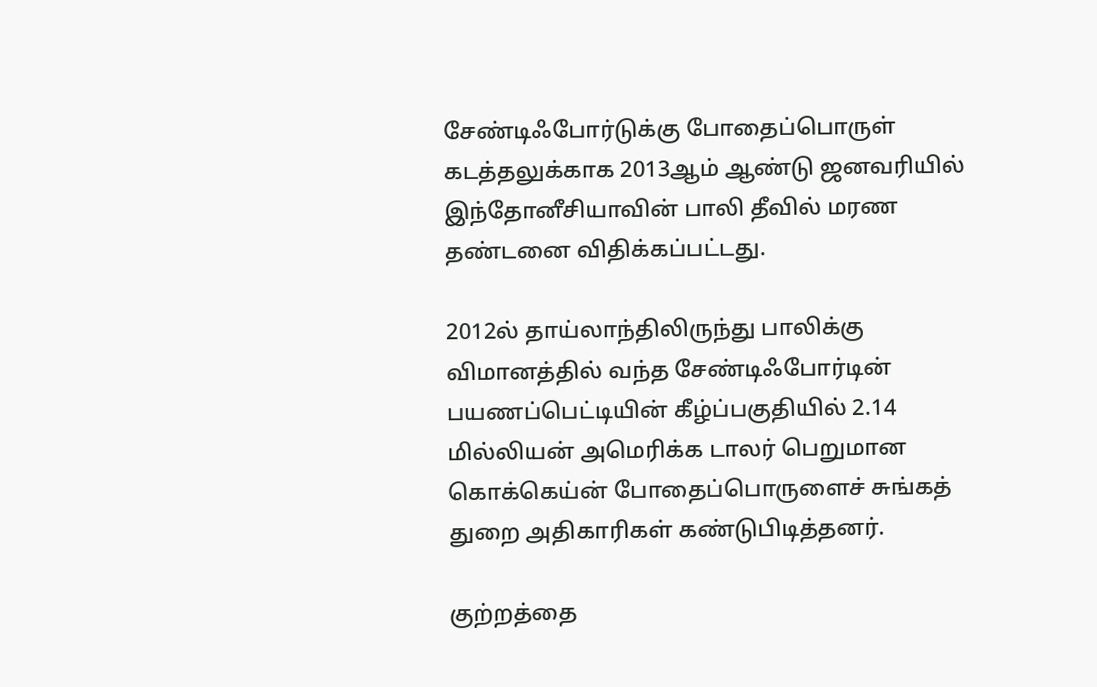சேண்டிஃபோர்டுக்கு போதைப்பொருள் கடத்தலுக்காக 2013ஆம் ஆண்டு ஜனவரியில் இந்தோனீசியாவின் பாலி தீவில் மரண தண்டனை விதிக்கப்பட்டது.

2012ல் தாய்லாந்திலிருந்து பாலிக்கு விமானத்தில் வந்த சேண்டிஃபோர்டின் பயணப்பெட்டியின் கீழ்ப்பகுதியில் 2.14 மில்லியன் அமெரிக்க டாலர் பெறுமான கொக்கெய்ன் போதைப்பொருளைச் சுங்கத் துறை அதிகாரிகள் கண்டுபிடித்தனர்.

குற்றத்தை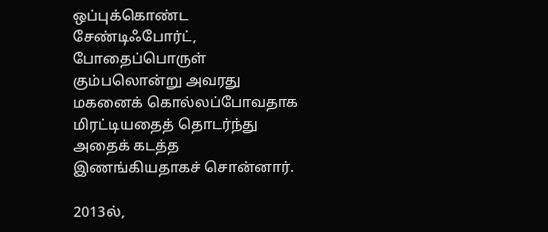ஒப்புக்கொண்ட சேண்டிஃபோர்ட், போதைப்பொருள் கும்பலொன்று அவரது மகனைக் கொல்லப்போவதாக மிரட்டியதைத் தொடர்ந்து அதைக் கடத்த இணங்கியதாகச் சொன்னார்.

2013ல்,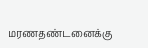மரணதண்டனைக்கு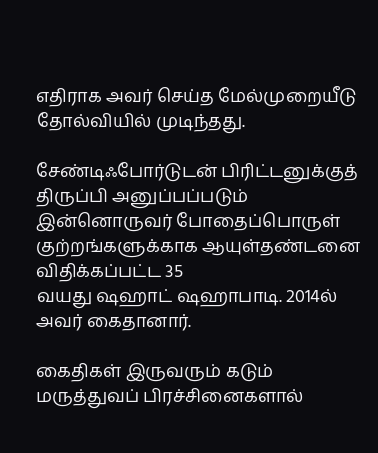எதிராக அவர் செய்த மேல்முறையீடு தோல்வியில் முடிந்தது.

சேண்டிஃபோர்டுடன் பிரிட்டனுக்குத் திருப்பி அனுப்பப்படும் இன்னொருவர் போதைப்பொருள் குற்றங்களுக்காக ஆயுள்தண்டனை விதிக்கப்பட்ட 35 வயது ‌ஷஹாட் ‌ஷஹாபாடி. 2014ல் அவர் கைதானார்.

கைதிகள் இருவரும் கடும் மருத்துவப் பிரச்சினைகளால்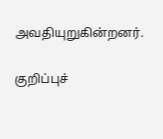அவதியுறுகின்றனர்.

குறிப்புச்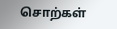சொற்கள்